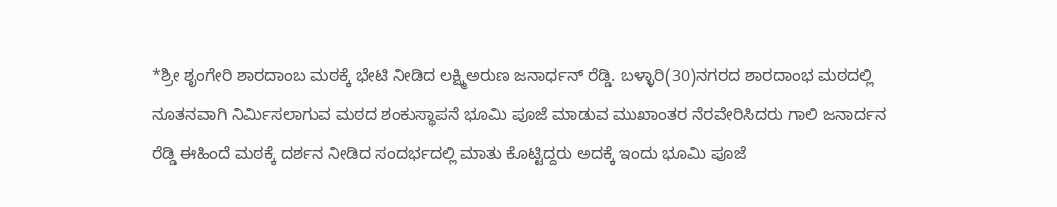*ಶ್ರೀ ಶೃಂಗೇರಿ ಶಾರದಾಂಬ ಮಠಕ್ಕೆ ಭೇಟಿ ನೀಡಿದ ಲಕ್ಷ್ಮಿಅರುಣ ಜನಾರ್ಧನ್ ರೆಡ್ಡಿ. ಬಳ್ಳಾರಿ(30)ನಗರದ ಶಾರದಾಂಭ ಮಠದಲ್ಲಿ ನೂತನವಾಗಿ ನಿರ್ಮಿಸಲಾಗುವ ಮಠದ ಶಂಕುಸ್ಥಾಪನೆ ಭೂಮಿ ಪೂಜೆ ಮಾಡುವ ಮುಖಾಂತರ ನೆರವೇರಿಸಿದರು ಗಾಲಿ ಜನಾರ್ದನ ರೆಡ್ಡಿ ಈಹಿಂದೆ ಮಠಕ್ಕೆ ದರ್ಶನ ನೀಡಿದ ಸಂದರ್ಭದಲ್ಲಿ ಮಾತು ಕೊಟ್ಟಿದ್ದರು ಅದಕ್ಕೆ ಇಂದು ಭೂಮಿ ಪೂಜೆ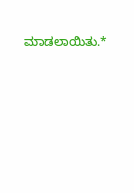ಮಾಡಲಾಯಿತು.*